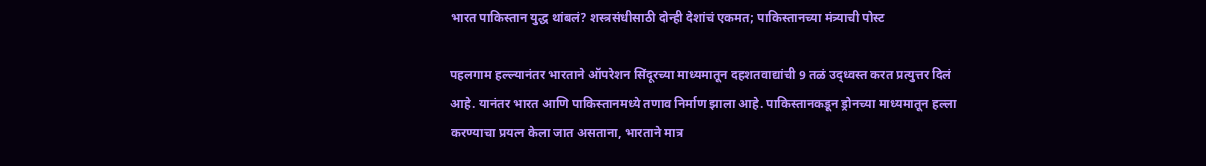भारत पाकिस्तान युद्ध थांबलं? शस्त्रसंधीसाठी दोन्ही देशांचं एकमत; पाकिस्तानच्या मंत्र्याची पोस्ट

पहलगाम हल्ल्यानंतर भारताने ऑपरेशन सिंदूरच्या माध्यमातून दहशतवाद्यांची 9 तळं उद्ध्वस्त करत प्रत्युत्तर दिलं आहे. यानंतर भारत आणि पाकिस्तानमध्ये तणाव निर्माण झाला आहे. पाकिस्तानकडून ड्रोनच्या माध्यमातून हल्ला करण्याचा प्रयत्न केला जात असताना, भारताने मात्र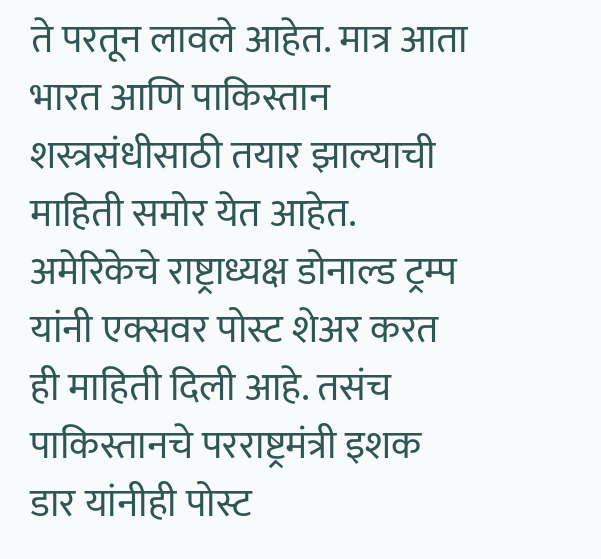ते परतून लावले आहेत. मात्र आता भारत आणि पाकिस्तान शस्त्रसंधीसाठी तयार झाल्याची माहिती समोर येत आहेत. अमेरिकेचे राष्ट्राध्यक्ष डोनाल्ड ट्रम्प यांनी एक्सवर पोस्ट शेअर करत ही माहिती दिली आहे. तसंच पाकिस्तानचे परराष्ट्रमंत्री इशक डार यांनीही पोस्ट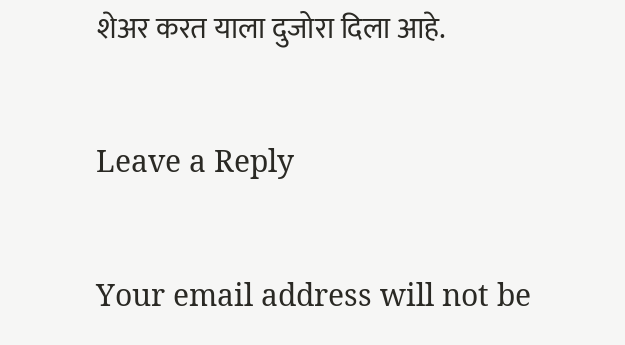शेअर करत याला दुजोरा दिला आहे.

Leave a Reply

Your email address will not be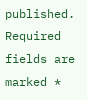published. Required fields are marked *